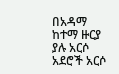በአዳማ ከተማ ዙርያ ያሉ አርሶ አደሮች አርሶ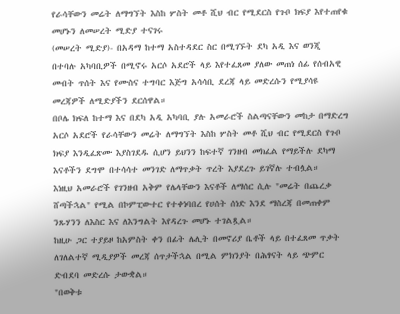የራሳቸውን መሬት ለማግኘት እስከ ሦስት መቶ ሺህ ብር የሚደርስ የጉቦ ክፍያ እየተጠየቁ መሆኑን ለመሠረት ሚድያ ተናገሩ
(መሠረት ሚድያ)- በአዳማ ከተማ አስተዳደር ስር በሚገኙት ደካ አዲ እና ወንጂ በተባሉ አካባቢዎች በሚኖሩ አርሶ አደሮች ላይ እየተፈጸመ ያለው መጠነ ሰፊ የሰብአዊ መብት ጥሰት እና የሙስና ተግባር እጅግ አሳሳቢ ደረጃ ላይ መድረሱን የሚያሳዩ መረጃዎች ለሚድያችን ደርሰዋል።
በቦሌ ክፍለ ከተማ እና በደካ አዲ አካባቢ ያሉ አመራሮች ስልጣናቸውን መከታ በማድረግ አርሶ አደሮች የራሳቸውን መሬት ለማግኘት እስከ ሦስት መቶ ሺህ ብር የሚደርስ የጉቦ ክፍያ እንዲፈጽሙ እያስገደዱ ሲሆን ይህንን ከፍተኛ ገንዘብ መክፈል የማይችሉ ደካማ እናቶችን ደግሞ በተሳሳተ መንገድ ለማጥቃት ጥረት እያደረጉ ይገኛሉ ተብሏል።
እነዚህ አመራሮች የገንዘብ አቅም የሌላቸውን እናቶች ለማሰር ሲሉ "መሬት በጨረቃ ሸጣችኋል" የሚል በኮምፒውተር የተቀነባበረ የሀሰት ሰነድ እንደ ማስረጃ በመጠቀም ንጹሃንን ለእስር እና ለእንግልት እየዳረጉ መሆኑ ተገልጿል።
ከዚሁ ጋር ተያይዞ ከአምስት ቀን በፊት ሌሊት በመኖሪያ ቤቶች ላይ በተፈጸመ ጥቃት ለገለልተኛ ሚዲያዎች መረጃ ሰጥታችኋል በሚል ምክንያት በሕፃናት ላይ ጭምር ድብደባ መድረሱ ታውቋል።
"በወቅቱ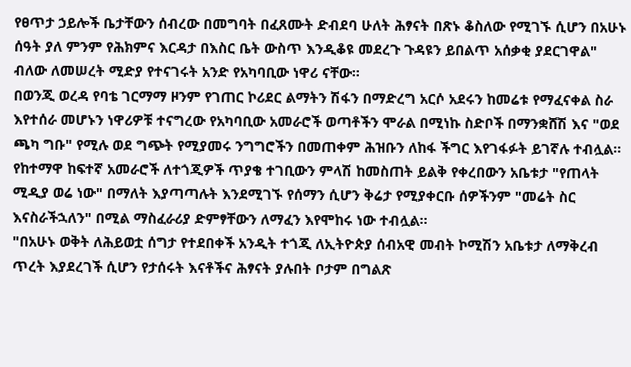የፀጥታ ኃይሎች ቤታቸውን ሰብረው በመግባት በፈጸሙት ድብደባ ሁለት ሕፃናት በጽኑ ቆስለው የሚገኙ ሲሆን በአሁኑ ሰዓት ያለ ምንም የሕክምና እርዳታ በእስር ቤት ውስጥ እንዲቆዩ መደረጉ ጉዳዩን ይበልጥ አሰቃቂ ያደርገዋል" ብለው ለመሠረት ሚድያ የተናገሩት አንድ የአካባቢው ነዋሪ ናቸው።
በወንጂ ወረዳ የባቴ ገርማማ ዞንም የገጠር ኮሪደር ልማትን ሽፋን በማድረግ አርሶ አደሩን ከመሬቱ የማፈናቀል ስራ እየተሰራ መሆኑን ነዋሪዎቹ ተናግረው የአካባቢው አመራሮች ወጣቶችን ሞራል በሚነኩ ስድቦች በማንቋሸሽ እና "ወደ ጫካ ግቡ" የሚሉ ወደ ግጭት የሚያመሩ ንግግሮችን በመጠቀም ሕዝቡን ለከፋ ችግር እየገፋፉት ይገኛሉ ተብሏል።
የከተማዋ ከፍተኛ አመራሮች ለተጎጂዎች ጥያቄ ተገቢውን ምላሽ ከመስጠት ይልቅ የቀረበውን አቤቱታ "የጠላት ሚዲያ ወሬ ነው" በማለት እያጣጣሉት እንደሚገኙ የሰማን ሲሆን ቅሬታ የሚያቀርቡ ሰዎችንም "መሬት ስር እናስራችኋለን" በሚል ማስፈራሪያ ድምፃቸውን ለማፈን እየሞከሩ ነው ተብሏል።
"በአሁኑ ወቅት ለሕይወቷ ሰግታ የተደበቀች አንዲት ተጎጂ ለኢትዮጵያ ሰብአዊ መብት ኮሚሽን አቤቱታ ለማቅረብ ጥረት እያደረገች ሲሆን የታሰሩት እናቶችና ሕፃናት ያሉበት ቦታም በግልጽ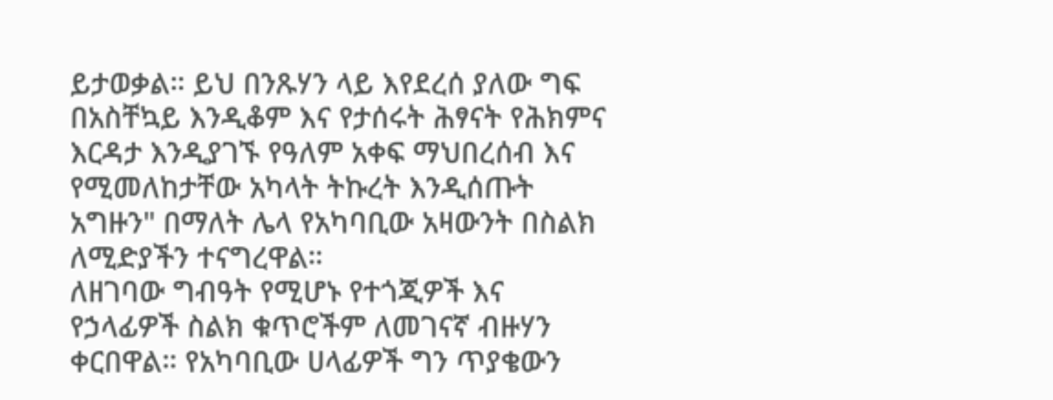ይታወቃል። ይህ በንጹሃን ላይ እየደረሰ ያለው ግፍ በአስቸኳይ እንዲቆም እና የታሰሩት ሕፃናት የሕክምና እርዳታ እንዲያገኙ የዓለም አቀፍ ማህበረሰብ እና የሚመለከታቸው አካላት ትኩረት እንዲሰጡት አግዙን" በማለት ሌላ የአካባቢው አዛውንት በስልክ ለሚድያችን ተናግረዋል።
ለዘገባው ግብዓት የሚሆኑ የተጎጂዎች እና የኃላፊዎች ስልክ ቁጥሮችም ለመገናኛ ብዙሃን ቀርበዋል። የአካባቢው ሀላፊዎች ግን ጥያቄውን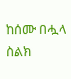ከሰሙ በሗላ ስልክ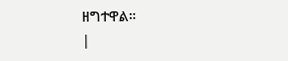ዘግተዋል።
|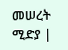መሠረት ሚድያ |